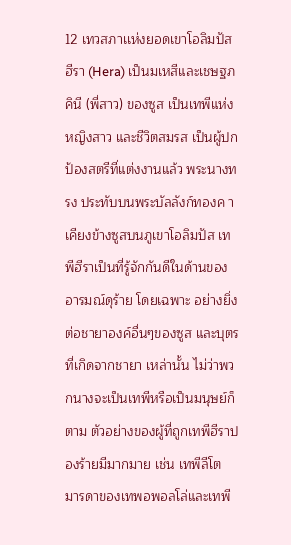12 เทวสภาเเห่งยอดเขาโอลิมปัส ฮีรา (Hera) เป็นมเหสีและเชษฐภคินี (พี่สาว) ของซูส เป็นเทพีแห่งหญิงสาว และชีวิตสมรส เป็นผู้ปกป้องสตรีที่แต่งงานแล้ว พระนางทรง ประทับบนพระบัลลังก์ทองค าเคียงข้างซูสบนภูเขาโอลิมปัส เทพีฮีราเป็นที่รู้จักกันดีในด้านของอารมณ์ดุร้าย โดยเฉพาะ อย่างยิ่งต่อชายาองค์อื่นๆของซูส และบุตรที่เกิดจากชายา เหล่านั้น ไม่ว่าพวกนางจะเป็นเทพีหรือเป็นมนุษย์ก็ตาม ตัวอย่างของผู้ที่ถูกเทพีฮีราปองร้ายมีมากมาย เช่น เทพีลีโต มารดาของเทพอพอลโล่และเทพี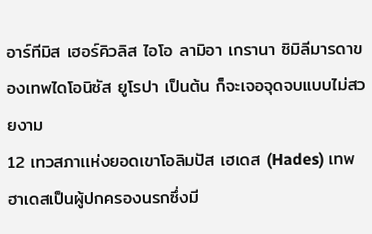อาร์ทีมิส เฮอร์คิวลิส ไอโอ ลามิอา เกรานา ซิมิลีมารดาของเทพไดโอนิซัส ยูโรปา เป็นต้น ก็จะเจอจุดจบแบบไม่สวยงาม
12 เทวสภาเเห่งยอดเขาโอลิมปัส เฮเดส (Hades) เทพฮาเดสเป็นผู้ปกครองนรกซึ่งมี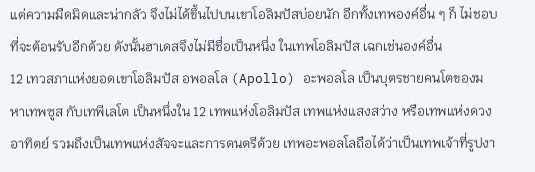แต่ความมืดมิดและน่ากลัว จึงไม่ได้ขึ้นไปบนเขาโอลิมปัสบ่อยนัก อีกทั้งเทพองค์อื่น ๆ ก็ ไม่ชอบที่จะต้อนรับอีกด้วย ดังนั้นฮาเดสจึงไม่มีชื่อเป็นหนึ่ง ในเทพโอลิมปัส เฉกเช่นองค์อื่น
12 เทวสภาเเห่งยอดเขาโอลิมปัส อพอลโล (Apollo) อะพอลโล เป็นบุตรชายคนโตของมหาเทพซูส กับเทพีเลโต เป็นหนึ่งใน 12 เทพแห่งโอลิมปัส เทพแห่งแสงสว่าง หรือเทพแห่งดวงอาทิตย์ รวมถึงเป็นเทพแห่งสัจจะและการดนตรีด้วย เทพอะพอลโลถือได้ว่าเป็นเทพเจ้าที่รูปงา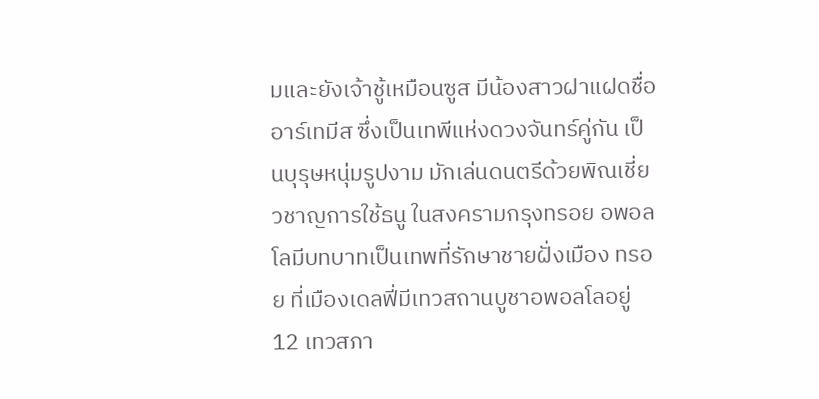มและยังเจ้าชู้เหมือนซูส มีน้องสาวฝาแฝดชื่อ อาร์เทมีส ซึ่งเป็นเทพีแห่งดวงจันทร์คู่กัน เป็นบุรุษหนุ่มรูปงาม มักเล่นดนตรีด้วยพิณเชี่ยวชาญการใช้ธนู ในสงครามกรุงทรอย อพอลโลมีบทบาทเป็นเทพที่รักษาชายฝั่งเมือง ทรอย ที่เมืองเดลฟี่มีเทวสถานบูชาอพอลโลอยู่
12 เทวสภา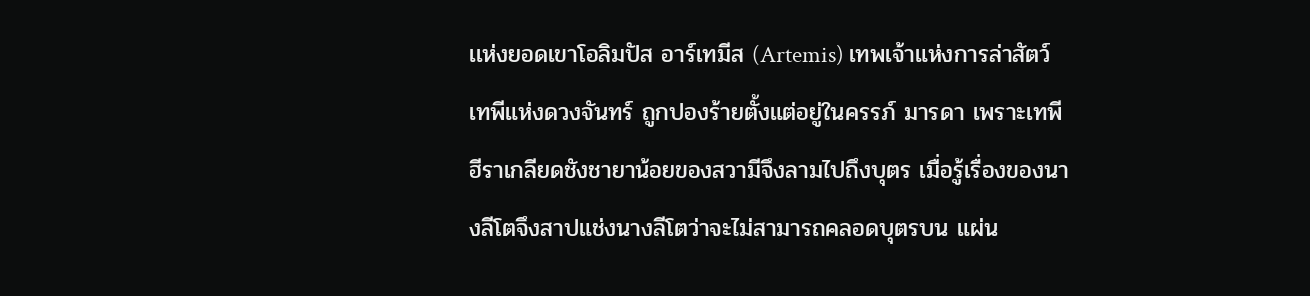เเห่งยอดเขาโอลิมปัส อาร์เทมีส (Artemis) เทพเจ้าแห่งการล่าสัตว์ เทพีแห่งดวงจันทร์ ถูกปองร้ายตั้งแต่อยู่ในครรภ์ มารดา เพราะเทพีฮีราเกลียดชังชายาน้อยของสวามีจึงลามไปถึงบุตร เมื่อรู้เรื่องของนางลีโตจึงสาปแช่งนางลีโตว่าจะไม่สามารถคลอดบุตรบน แผ่น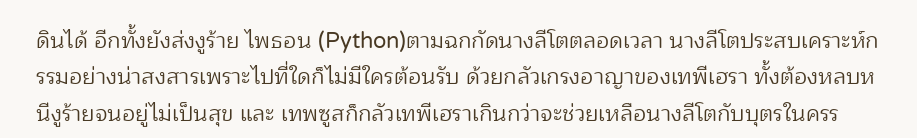ดินได้ อีกทั้งยังส่งงูร้าย ไพธอน (Python)ตามฉกกัดนางลีโตตลอดเวลา นางลีโตประสบเคราะห์กรรมอย่างน่าสงสารเพราะไปที่ใดก็ไม่มีใครต้อนรับ ด้วยกลัวเกรงอาญาของเทพีเฮรา ทั้งต้องหลบหนีงูร้ายจนอยู่ไม่เป็นสุข และ เทพซูสก็กลัวเทพีเฮราเกินกว่าจะช่วยเหลือนางลีโตกับบุตรในครร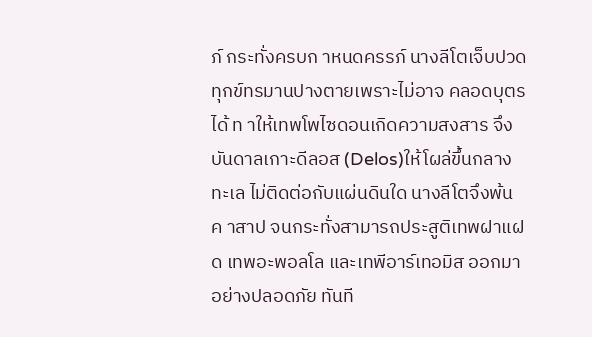ภ์ กระทั่งครบก าหนดครรภ์ นางลีโตเจ็บปวดทุกข์ทรมานปางตายเพราะไม่อาจ คลอดบุตรได้ ท าให้เทพโพไซดอนเกิดความสงสาร จึงบันดาลเกาะดีลอส (Delos)ให้โผล่ขึ้นกลางทะเล ไม่ติดต่อกับแผ่นดินใด นางลีโตจึงพ้นค าสาป จนกระทั่งสามารถประสูติเทพฝาแฝด เทพอะพอลโล และเทพีอาร์เทอมิส ออกมาอย่างปลอดภัย ทันที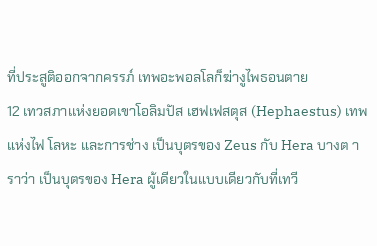ที่ประสูติออกจากครรภ์ เทพอะพอลโลก็ฆ่างูไพธอนตาย
12 เทวสภาเเห่งยอดเขาโอลิมปัส เฮฟเฟสตุส (Hephaestus) เทพแห่งไฟ โลหะ และการช่าง เป็นบุตรของ Zeus กับ Hera บางต าราว่า เป็นบุตรของ Hera ผู้เดียวในแบบเดียวกับที่เทวี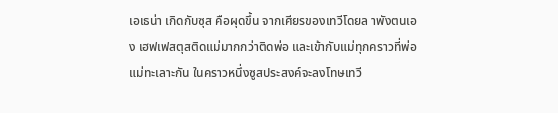เอเธน่า เกิดกับซุส คือผุดขึ้น จากเศียรของเทวีโดยล าพังตนเอง เฮฟเฟสตุสติดแม่มากกว่าติดพ่อ และเข้ากับแม่ทุกคราวที่พ่อแม่ทะเลาะกัน ในคราวหนึ่งซูสประสงค์จะลงโทษเทวี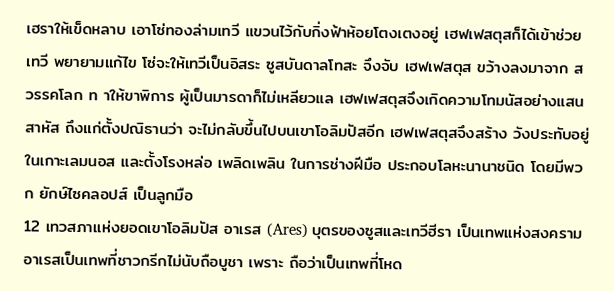เฮราให้เข็ดหลาบ เอาโซ่ทองล่ามเทวี แขวนไว้กับกิ่งฟ้าห้อยโตงเตงอยู่ เฮฟเฟสตุสก็ได้เข้าช่วยเทวี พยายามแก้ไข โซ่จะให้เทวีเป็นอิสระ ซูสบันดาลโทสะ จึงจับ เฮฟเฟสตุส ขว้างลงมาจาก สวรรคโลก ท าให้ขาพิการ ผู้เป็นมารดาก็ไม่เหลียวแล เฮฟเฟสตุสจึงเกิดความโทมนัสอย่างแสนสาหัส ถึงแก่ตั้งปณิธานว่า จะไม่กลับขึ้นไปบนเขาโอลิมปัสอีก เฮฟเฟสตุสจึงสร้าง วังประทับอยู่ในเกาะเลมนอส และตั้งโรงหล่อ เพลิดเพลิน ในการช่างฝีมือ ประกอบโลหะนานาชนิด โดยมีพวก ยักษ์ไซคลอปส์ เป็นลูกมือ
12 เทวสภาเเห่งยอดเขาโอลิมปัส อาเรส (Ares) บุตรของซูสและเทวีฮีรา เป็นเทพแห่งสงคราม อาเรสเป็นเทพที่ชาวกรีกไม่นับถือบูชา เพราะ ถือว่าเป็นเทพที่โหด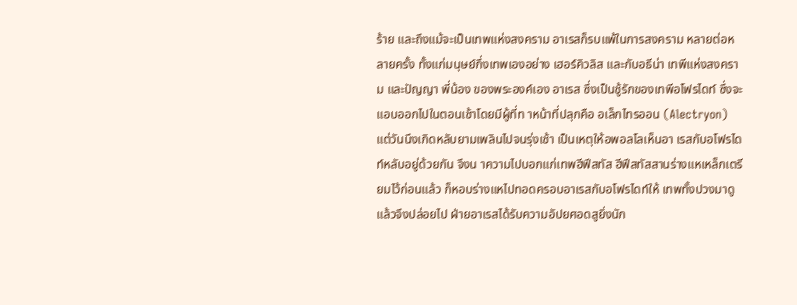ร้าย และถึงแม้จะเป็นเทพแห่งสงคราม อาเรสก็รบแพ้ในการสงคราม หลายต่อหลายครั้ง ทั้งแก่มนุษย์กึ่งเทพเองอย่าง เฮอร์คิวลิส และกับอธีน่า เทพีแห่งสงคราม และปัญญา พี่น้อง ของพระองค์เอง อาเรส ซึ่งเป็นชู้รักของเทพีอโฟรไดท์ ซึ่งจะแอบออกไปในตอนเช้าโดยมีผู้ที่ท าหน้าที่ปลุกคือ อเล็กไทรออน (Alectryon) แต่วันนึงเกิดหลับยามเพลินไปจนรุ่งเช้า เป็นเหตุให้อพอลโลเห็นอา เรสกับอโฟรไดท์หลับอยู่ด้วยกัน จึงน าความไปบอกแก่เทพฮีฟีสทัส ฮีฟีสทัสสานร่างแหเหล็กเตรียมไว้ก่อนแล้ว ก็หอบร่างแหไปทอดครอบอาเรสกับอโฟรไดท์ให้ เทพทั้งปวงมาดู แล้วจึงปล่อยไป ฝ่ายอาเรสได้รับความอัปยศอดสูยิ่งนัก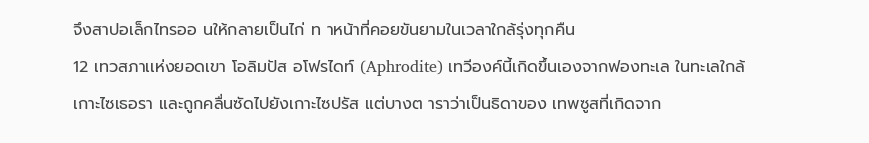จึงสาปอเล็กไทรออ นให้กลายเป็นไก่ ท าหน้าที่คอยขันยามในเวลาใกล้รุ่งทุกคืน
12 เทวสภาเเห่งยอดเขา โอลิมปัส อโฟรไดท์ (Aphrodite) เทวีองค์นี้เกิดขึ้นเองจากฟองทะเล ในทะเลใกล้เกาะไซเธอรา และถูกคลื่นซัดไปยังเกาะไซปรัส แต่บางต าราว่าเป็นธิดาของ เทพซูสที่เกิดจาก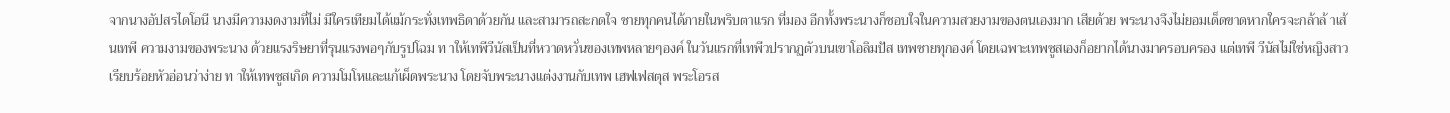จากนางอัปสรไดโอนี นางมีความงดงามที่ไม่ มีใครเทียมได้แม้กระทั่งเทพธิดาด้วยกัน และสามารถสะกดใจ ชายทุกคนได้ภายในพริบตาแรก ที่มอง อีกทั้งพระนางก็ชอบใจในความสวยงามของตนเองมาก เสียด้วย พระนางจึงไม่ยอมเด็ดขาดหากใครจะกล้าล้ าเส้นเทพี ความงามของพระนาง ด้วยแรงริษยาที่รุนแรงพอๆกับรูปโฉม ท าให้เทพีวีนัสเป็นที่หวาดหวั่นของเทพหลายๆองค์ ในวันแรกที่เทพีวปรากฏตัวบนเขาโอลิมปัส เทพชายทุกองค์ โดยเฉพาะเทพซูสเองก็อยากได้นางมาครอบครอง แต่เทพี วีนัสไม่ใช่หญิงสาวเรียบร้อยหัวอ่อนว่าง่าย ท าให้เทพซูสเกิด ความโมโหและแก้เผ็ดพระนาง โดยจับพระนางแต่งงานกับเทพ เฮฟเฟสตุส พระโอรส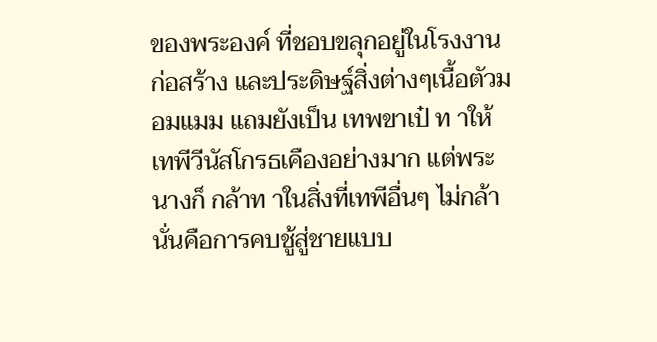ของพระองค์ ที่ชอบขลุกอยู่ในโรงงาน ก่อสร้าง และประดิษฐ์สิ่งต่างๆเนื้อตัวมอมแมม แถมยังเป็น เทพขาเป๋ ท าให้เทพีวีนัสโกรธเคืองอย่างมาก แต่พระนางก็ กล้าท าในสิ่งที่เทพีอื่นๆ ไม่กล้า นั่นคือการคบชู้สู่ชายแบบ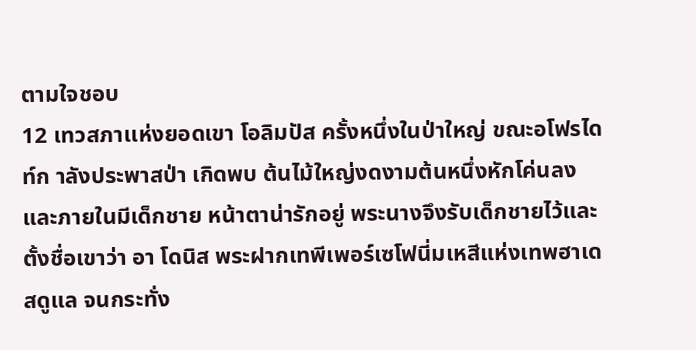ตามใจชอบ
12 เทวสภาเเห่งยอดเขา โอลิมปัส ครั้งหนึ่งในป่าใหญ่ ขณะอโฟรไดท์ก าลังประพาสป่า เกิดพบ ต้นไม้ใหญ่งดงามต้นหนึ่งหักโค่นลง และภายในมีเด็กชาย หน้าตาน่ารักอยู่ พระนางจึงรับเด็กชายไว้และตั้งชื่อเขาว่า อา โดนิส พระฝากเทพีเพอร์เซโฟนี่มเหสีแห่งเทพฮาเดสดูแล จนกระทั่ง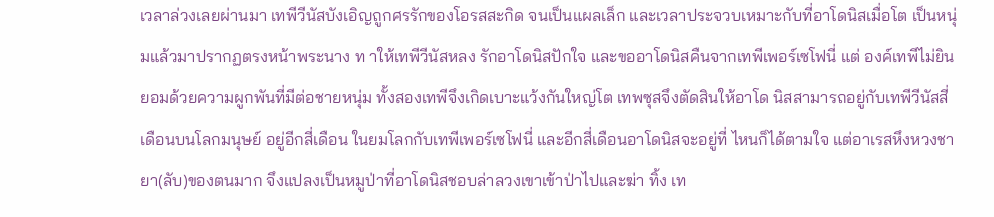เวลาล่วงเลยผ่านมา เทพีวีนัสบังเอิญถูกศรรักของโอรสสะกิด จนเป็นแผลเล็ก และเวลาประจวบเหมาะกับที่อาโดนิสเมื่อโต เป็นหนุ่มแล้วมาปรากฏตรงหน้าพระนาง ท าให้เทพีวีนัสหลง รักอาโดนิสปักใจ และขออาโดนิสคืนจากเทพีเพอร์เซโฟนี่ แต่ องค์เทพีไม่ยินยอมด้วยความผูกพันที่มีต่อชายหนุ่ม ทั้งสองเทพีจึงเกิดเบาะแว้งกันใหญ่โต เทพซุสจึงตัดสินให้อาโด นิสสามารถอยู่กับเทพีวีนัสสี่เดือนบนโลกมนุษย์ อยู่อีกสี่เดือน ในยมโลกกับเทพีเพอร์เซโฟนี่ และอีกสี่เดือนอาโดนิสจะอยู่ที่ ไหนก็ได้ตามใจ แต่อาเรสหึงหวงชายา(ลับ)ของตนมาก จึงแปลงเป็นหมูป่าที่อาโดนิสชอบล่าลวงเขาเข้าป่าไปและฆ่า ทิ้ง เท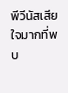พีวีนัสเสียใจมากที่พบ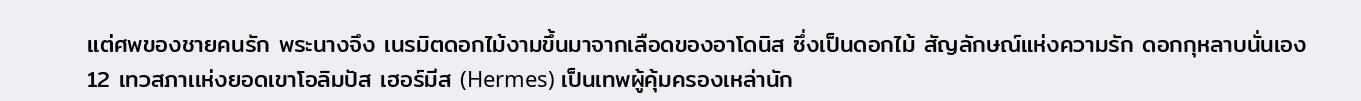แต่ศพของชายคนรัก พระนางจึง เนรมิตดอกไม้งามขึ้นมาจากเลือดของอาโดนิส ซึ่งเป็นดอกไม้ สัญลักษณ์แห่งความรัก ดอกกุหลาบนั่นเอง
12 เทวสภาเเห่งยอดเขาโอลิมปัส เฮอร์มีส (Hermes) เป็นเทพผู้คุ้มครองเหล่านัก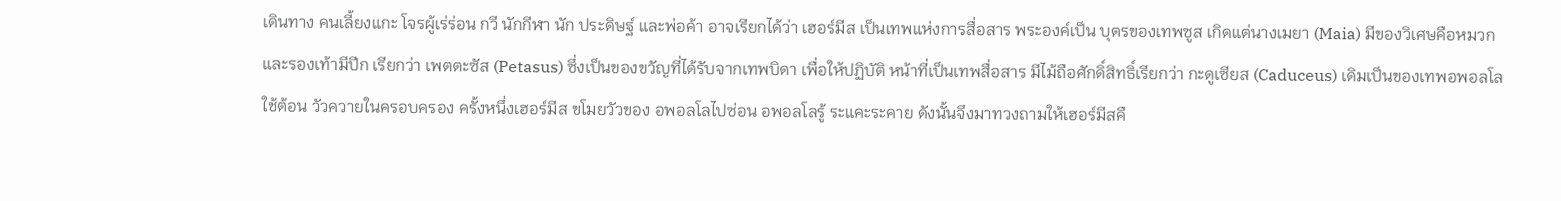เดินทาง คนเลี้ยงแกะ โจรผู้เร่ร่อน กวี นักกีฬา นัก ประดิษฐ์ และพ่อค้า อาจเรียกได้ว่า เฮอร์มีส เป็นเทพแห่งการสื่อสาร พระองค์เป็น บุตรของเทพซูส เกิดแต่นางเมยา (Maia) มีของวิเศษคือหมวกและรองเท้ามีปีก เรียกว่า เพตตะซัส (Petasus) ซึ่งเป็นของขวัญที่ได้รับจากเทพบิดา เพื่อให้ปฏิบัติ หน้าที่เป็นเทพสื่อสาร มีไม้ถือศักดิ์สิทธิ์เรียกว่า กะดูเซียส (Caduceus) เดิมเป็นของเทพอพอลโล ใช้ต้อน วัวควายในครอบครอง ครั้งหนึ่งเฮอร์มีส ขโมยวัวของ อพอลโลไปซ่อน อพอลโลรู้ ระแคะระคาย ดังนั้นจึงมาทวงถามให้เฮอร์มีสคื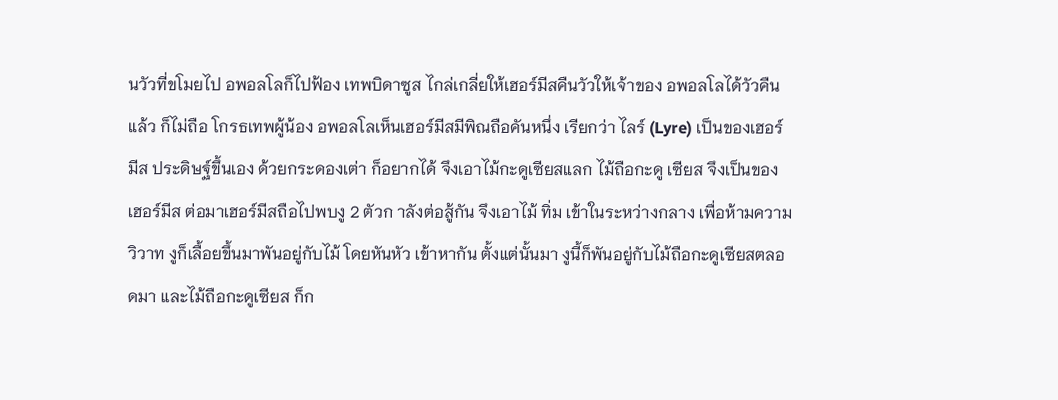นวัวที่ขโมยไป อพอลโลก็ไปฟ้อง เทพบิดาซูส ไกล่เกลี่ยให้เฮอร์มีสคืนวัวให้เจ้าของ อพอลโลได้วัวคืนแล้ว ก็ไม่ถือ โกรธเทพผู้น้อง อพอลโลเห็นเฮอร์มีสมีพิณถือคันหนึ่ง เรียกว่า ไลร์ (Lyre) เป็นของเฮอร์มีส ประดิษฐ์ขึ้นเอง ด้วยกระดองเต่า ก็อยากได้ จึงเอาไม้กะดูเซียสแลก ไม้ถือกะดู เซียส จึงเป็นของเฮอร์มีส ต่อมาเฮอร์มีสถือไปพบงู 2 ตัวก าลังต่อสู้กัน จึงเอาไม้ ทิ่ม เข้าในระหว่างกลาง เพื่อห้ามความวิวาท งูก็เลื้อยขึ้นมาพันอยู่กับไม้ โดยหันหัว เข้าหากัน ตั้งแต่นั้นมา งูนี้ก็พันอยู่กับไม้ถือกะดูเซียสตลอดมา และไม้ถือกะดูเซียส ก็ก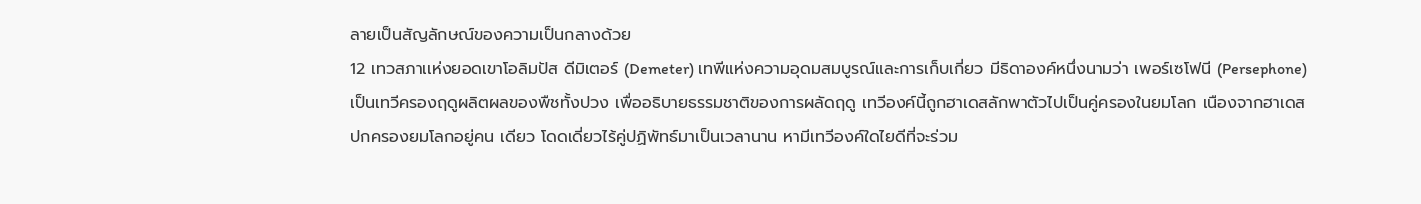ลายเป็นสัญลักษณ์ของความเป็นกลางด้วย
12 เทวสภาเเห่งยอดเขาโอลิมปัส ดีมิเตอร์ (Demeter) เทพีแห่งความอุดมสมบูรณ์และการเก็บเกี่ยว มีธิดาองค์หนึ่งนามว่า เพอร์เซโฟนี (Persephone) เป็นเทวีครองฤดูผลิตผลของพืชทั้งปวง เพื่ออธิบายธรรมชาติของการผลัดฤดู เทวีองค์นี้ถูกฮาเดสลักพาตัวไปเป็นคู่ครองในยมโลก เนืองจากฮาเดสปกครองยมโลกอยู่คน เดียว โดดเดี่ยวไร้คู่ปฏิพัทธ์มาเป็นเวลานาน หามีเทวีองค์ใดไยดีที่จะร่วม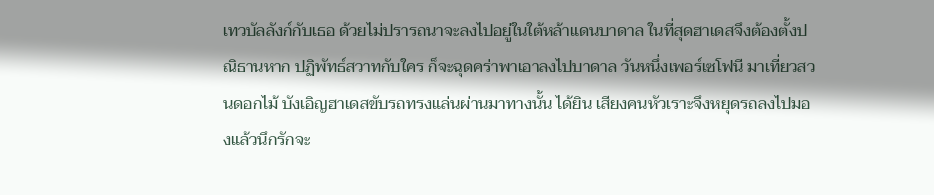เทวบัลลังก์กับเธอ ด้วยไม่ปรารถนาจะลงไปอยู่ในใต้หล้าแดนบาดาล ในที่สุดฮาเดสจึงต้องตั้งปณิธานหาก ปฏิพัทธ์สวาทกับใคร ก็จะฉุดคร่าพาเอาลงไปบาดาล วันหนึ่งเพอร์เซโฟนี มาเที่ยวสวนดอกไม้ บังเอิญฮาเดสขับรถทรงแล่นผ่านมาทางนั้น ได้ยิน เสียงคนหัวเราะจึงหยุดรถลงไปมองแล้วนึกรักจะ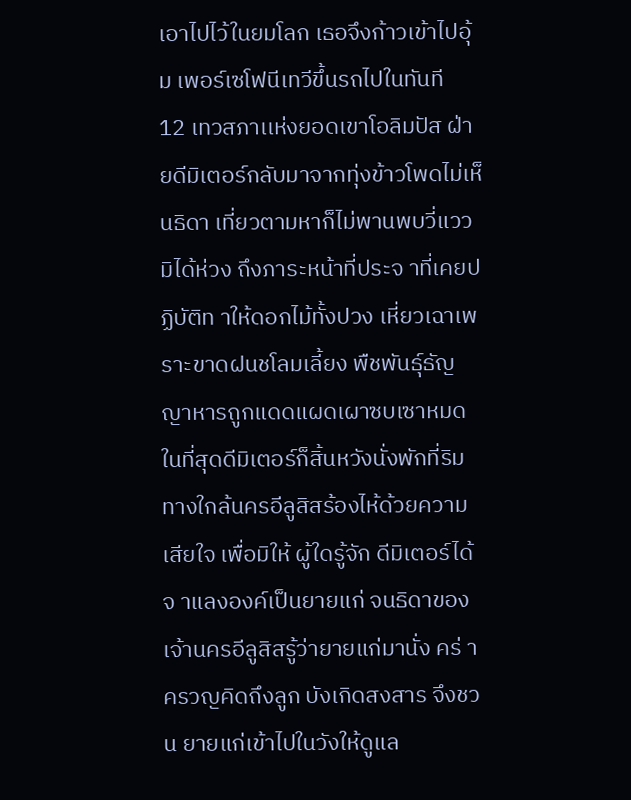เอาไปไว้ในยมโลก เธอจึงก้าวเข้าไปอุ้ม เพอร์เซโฟนีเทวีขึ้นรถไปในทันที
12 เทวสภาเเห่งยอดเขาโอลิมปัส ฝ่ายดีมิเตอร์กลับมาจากทุ่งข้าวโพดไม่เห็นธิดา เที่ยวตามหาก็ไม่พานพบวี่แวว มิได้ห่วง ถึงภาระหน้าที่ประจ าที่เคยปฏิบัติท าให้ดอกไม้ทั้งปวง เหี่ยวเฉาเพราะขาดฝนชโลมเลี้ยง พืชพันธุ์ธัญญาหารถูกแดดแผดเผาซบเซาหมด ในที่สุดดีมิเตอร์ก็สิ้นหวังนั่งพักที่ริมทางใกล้นครอีลูสิสร้องไห้ด้วยความเสียใจ เพื่อมิให้ ผู้ใดรู้จัก ดีมิเตอร์ได้จ าแลงองค์เป็นยายแก่ จนธิดาของเจ้านครอีลูสิสรู้ว่ายายแก่มานั่ง คร่ าครวญคิดถึงลูก บังเกิดสงสาร จึงชวน ยายแก่เข้าไปในวังให้ดูแล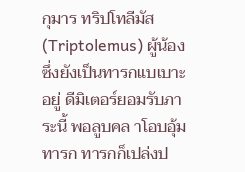กุมาร ทริปโทลีมัส (Triptolemus) ผู้น้อง ซึ่งยังเป็นทารกแบเบาะอยู่ ดีมิเตอร์ยอมรับภาระนี้ พอลูบคล าโอบอุ้มทารก ทารกก็เปล่งป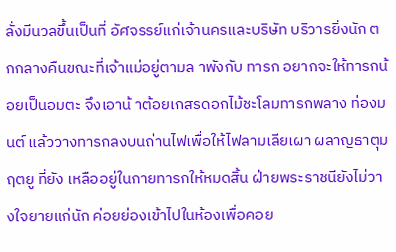ลั่งมีนวลขึ้นเป็นที่ อัศจรรย์แก่เจ้านครและบริษัท บริวารยิ่งนัก ตกกลางคืนขณะที่เจ้าแม่อยู่ตามล าพังกับ ทารก อยากจะให้ทารกน้อยเป็นอมตะ จึงเอาน้ าต้อยเกสรดอกไม้ชะโลมทารกพลาง ท่องมนต์ แล้ววางทารกลงบนถ่านไฟเพื่อให้ไฟลามเลียเผา ผลาญธาตุมฤตยู ที่ยัง เหลืออยู่ในกายทารกให้หมดสิ้น ฝ่ายพระราชนียังไม่วางใจยายแก่นัก ค่อยย่องเข้าไปในห้องเพื่อคอย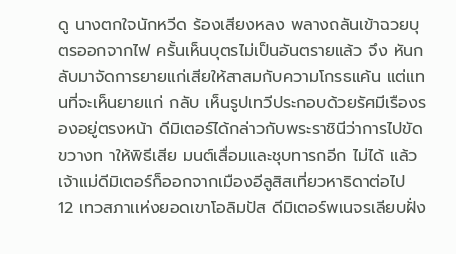ดู นางตกใจนักหวีด ร้องเสียงหลง พลางถลันเข้าฉวยบุตรออกจากไฟ ครั้นเห็นบุตรไม่เป็นอันตรายแล้ว จึง หันกลับมาจัดการยายแก่เสียให้สาสมกับความโกรธแค้น แต่แทนที่จะเห็นยายแก่ กลับ เห็นรูปเทวีประกอบด้วยรัศมีเรืองรองอยู่ตรงหน้า ดีมิเตอร์ได้กล่าวกับพระราชินีว่าการไปขัดขวางท าให้พิธีเสีย มนต์เสื่อมและชุบทารกอีก ไม่ได้ แล้วเจ้าแม่ดีมิเตอร์ก็ออกจากเมืองอีลูสิสเที่ยวหาธิดาต่อไป
12 เทวสภาเเห่งยอดเขาโอลิมปัส ดีมิเตอร์พเนจรเลียบฝั่ง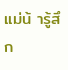แม่น้ ารู้สึก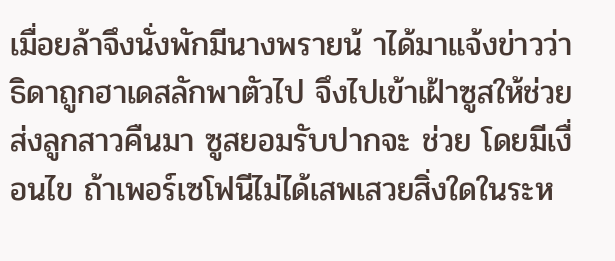เมื่อยล้าจึงนั่งพักมีนางพรายน้ าได้มาแจ้งข่าวว่า ธิดาถูกฮาเดสลักพาตัวไป จึงไปเข้าเฝ้าซูสให้ช่วยส่งลูกสาวคืนมา ซูสยอมรับปากจะ ช่วย โดยมีเงื่อนไข ถ้าเพอร์เซโฟนีไม่ได้เสพเสวยสิ่งใดในระห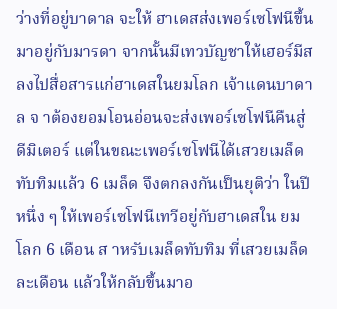ว่างที่อยู่บาดาล จะให้ ฮาเดสส่งเพอร์เซโฟนีขึ้นมาอยู่กับมารดา จากนั้นมีเทวบัญชาให้เฮอร์มีสลงไปสื่อสารแก่ฮาเดสในยมโลก เจ้าแดนบาดาล จ าต้องยอมโอนอ่อนจะส่งเพอร์เซโฟนีคืนสู่ดีมิเตอร์ แต่ในขณะเพอร์เซโฟนีได้เสวยเมล็ดทับทิมแล้ว 6 เมล็ด จึงตกลงกันเป็นยุติว่า ในปีหนึ่ง ๆ ให้เพอร์เซโฟนีเทวีอยู่กับฮาเดสใน ยมโลก 6 เดือน ส าหรับเมล็ดทับทิม ที่เสวยเมล็ดละเดือน แล้วให้กลับขึ้นมาอ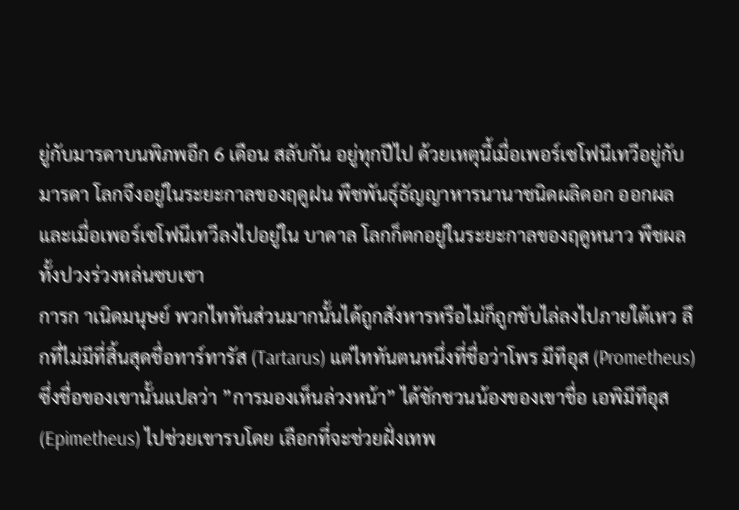ยู่กับมารดาบนพิภพอีก 6 เดือน สลับกัน อยู่ทุกปีไป ด้วยเหตุนี้เมื่อเพอร์เซโฟนีเทวีอยู่กับมารดา โลกจึงอยู่ในระยะกาลของฤดูฝน พืชพันธุ์ธัญญาหารนานาชนิดผลิดอก ออกผล และเมื่อเพอร์เซโฟนีเทวีลงไปอยู่ใน บาดาล โลกก็ตกอยู่ในระยะกาลของฤดูหนาว พืชผลทั้งปวงร่วงหล่นซบเซา
การก าเนิดมนุษย์ พวกไททันส่วนมากนั้นได้ถูกสังหารหรือไม่ก็ถูกขับไล่ลงไปภายใต้เหว ลึกที่ไม่มีที่สิ้นสุดชื่อทาร์ทารัส (Tartarus) แต่ไททันตนหนึ่งที่ชื่อว่าโพร มีทีอุส (Prometheus) ซึ่งชื่อของเขานั้นแปลว่า ”การมองเห็นล่วงหน้า” ได้ชักชวนน้องของเขาชื่อ เอพิมีทีอุส (Epimetheus) ไปช่วยเขารบโดย เลือกที่จะช่วยฝั่งเทพ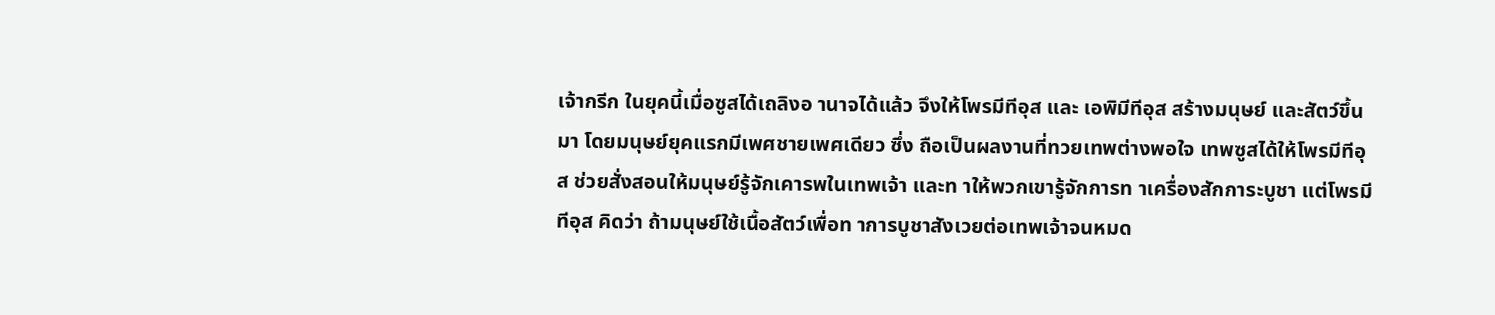เจ้ากรีก ในยุคนี้เมื่อซูสได้เถลิงอ านาจได้แล้ว จึงให้โพรมีทีอุส และ เอพิมีทีอุส สร้างมนุษย์ และสัตว์ขึ้นมา โดยมนุษย์ยุคแรกมีเพศชายเพศเดียว ซึ่ง ถือเป็นผลงานที่ทวยเทพต่างพอใจ เทพซูสได้ให้โพรมีทีอุส ช่วยสั่งสอนให้มนุษย์รู้จักเคารพในเทพเจ้า และท าให้พวกเขารู้จักการท าเครื่องสักการะบูชา แต่โพรมีทีอุส คิดว่า ถ้ามนุษย์ใช้เนื้อสัตว์เพื่อท าการบูชาสังเวยต่อเทพเจ้าจนหมด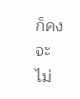ก็คงจะ ไม่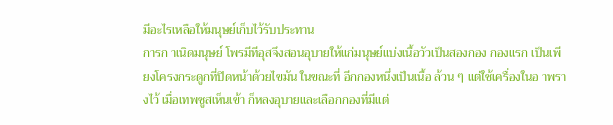มีอะไรเหลือให้มนุษย์เก็บไว้รับประทาน
การก าเนิดมนุษย์ โพรมีทีอุสจึงสอนอุบายให้แก่มนุษย์แบ่งเนื้อวัวเป็นสองกอง กองแรก เป็นเพียงโครงกระดูกที่ปิดหน้าด้วยไขมัน ในขณะที่ อีกกองหนึ่งเป็นเนื้อ ล้วน ๆ แต่ใช้เครื่องในอ าพรางไว้ เมื่อเทพซูสเห็นเข้า ก็หลงอุบายและเลือกกองที่มีแต่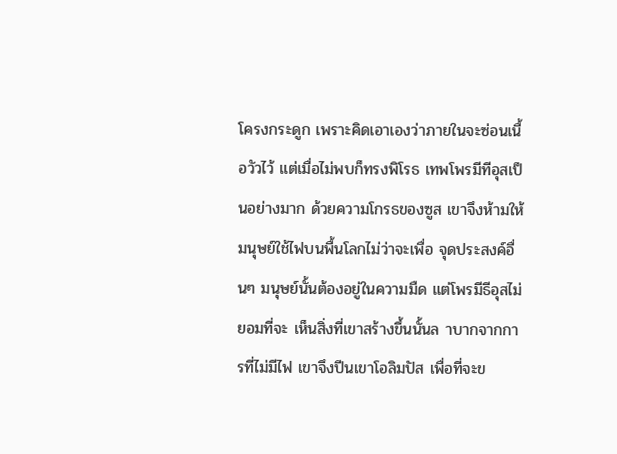โครงกระดูก เพราะคิดเอาเองว่าภายในจะซ่อนเนื้อวัวไว้ แต่เมื่อไม่พบก็ทรงพิโรธ เทพโพรมีทีอุสเป็นอย่างมาก ด้วยความโกรธของซูส เขาจึงห้ามให้มนุษย์ใช้ไฟบนพื้นโลกไม่ว่าจะเพื่อ จุดประสงค์อื่นๆ มนุษย์นั้นต้องอยู่ในความมืด แต่โพรมีธีอุสไม่ยอมที่จะ เห็นสิ่งที่เขาสร้างขึ้นนั้นล าบากจากการที่ไม่มีไฟ เขาจึงปีนเขาโอลิมปัส เพื่อที่จะข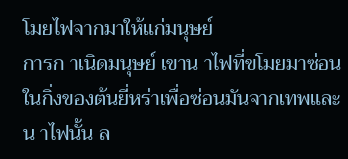โมยไฟจากมาให้แก่มนุษย์
การก าเนิดมนุษย์ เขาน าไฟที่ขโมยมาซ่อนในกิ่งของต้นยี่หร่าเพื่อซ่อนมันจากเทพและน าไฟนั้น ล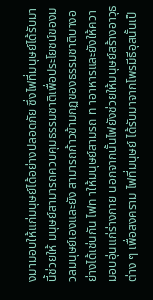งมามอบให้แก่มนุษย์ได้อย่างปลอดภัย ซึ่งไฟที่มนุษย์ได้รับมานี้ช่วยให้ มนุษย์สามารถควบคุมธรรมชาติเพื่อประโยชน์ของมวลมนุษย์เองและยัง สามารถก้าวข้ามกฏของธรรมชาติบางอย่างได้เช่นกัน ไฟท าให้มนุษย์สามรถ ท าอาหารและยังให้ความอบอุ่นแก่ร่างกาย นอกจากนั้นไฟยังช่วยให้มนุษย์สร้างอาวุธต่าง ๆ เพื่อสงคราม ไฟที่มนุษย์ ได้รับมาจากโพรมีธีอุสนั้นเป็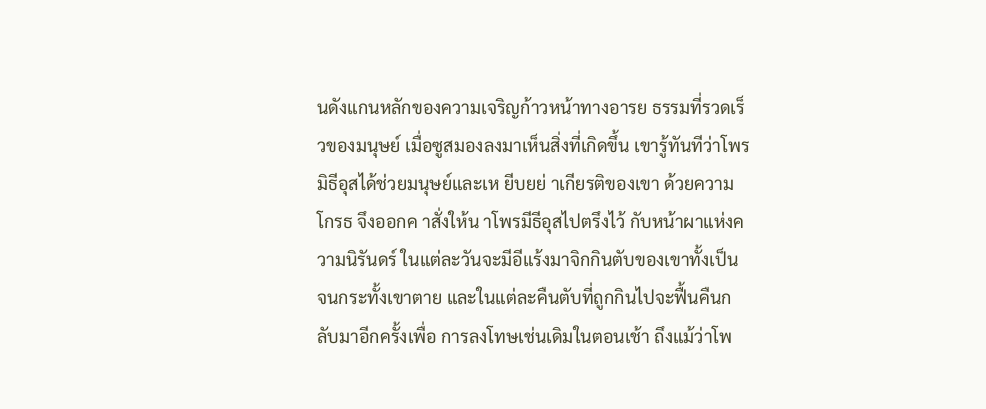นดังแกนหลักของความเจริญก้าวหน้าทางอารย ธรรมที่รวดเร็วของมนุษย์ เมื่อซูสมองลงมาเห็นสิ่งที่เกิดขึ้น เขารู้ทันทีว่าโพรมิธีอุสได้ช่วยมนุษย์และเห ยีบยย่ าเกียรติของเขา ด้วยความโกรธ จึงออกค าสั่งให้น าโพรมีธีอุสไปตรึงไว้ กับหน้าผาแห่งความนิรันดร์ ในแต่ละวันจะมีอีแร้งมาจิกกินตับของเขาทั้งเป็น จนกระทั้งเขาตาย และในแต่ละคืนตับที่ถูกกินไปจะฟื้นคืนกลับมาอีกครั้งเพื่อ การลงโทษเช่นเดิมในตอนเช้า ถึงแม้ว่าโพ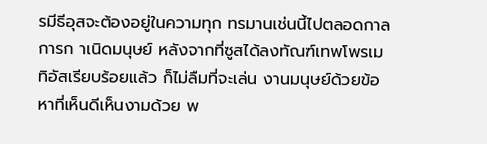รมีธีอุสจะต้องอยู่ในความทุก ทรมานเช่นนี้ไปตลอดกาล
การก าเนิดมนุษย์ หลังจากที่ซูสได้ลงทัณฑ์เทพโพรเมทิอัสเรียบร้อยแล้ว ก็ไม่ลืมที่จะเล่น งานมนุษย์ด้วยข้อหาที่เห็นดีเห็นงามด้วย พ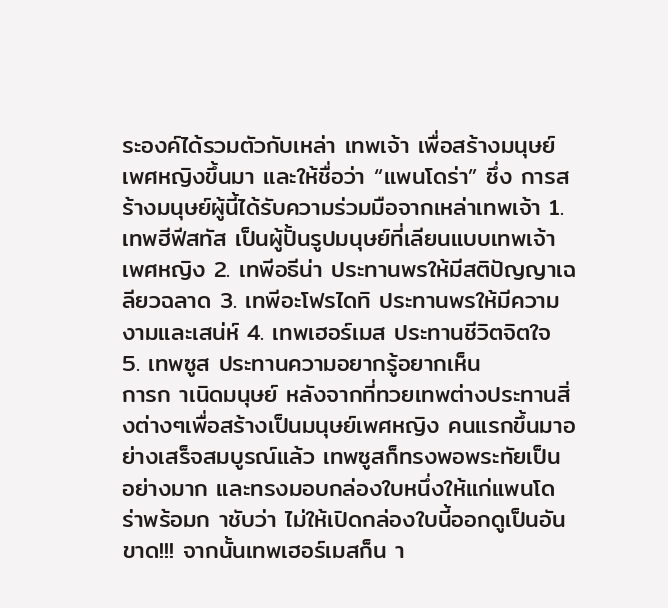ระองค์ได้รวมตัวกับเหล่า เทพเจ้า เพื่อสร้างมนุษย์เพศหญิงขึ้นมา และให้ชื่อว่า “แพนโดร่า” ซึ่ง การสร้างมนุษย์ผู้นี้ได้รับความร่วมมือจากเหล่าเทพเจ้า 1. เทพฮีฟีสทัส เป็นผู้ปั้นรูปมนุษย์ที่เลียนแบบเทพเจ้าเพศหญิง 2. เทพีอธีน่า ประทานพรให้มีสติปัญญาเฉลียวฉลาด 3. เทพีอะโฟรไดทิ ประทานพรให้มีความงามและเสน่ห์ 4. เทพเฮอร์เมส ประทานชีวิตจิตใจ 5. เทพซูส ประทานความอยากรู้อยากเห็น
การก าเนิดมนุษย์ หลังจากที่ทวยเทพต่างประทานสิ่งต่างๆเพื่อสร้างเป็นมนุษย์เพศหญิง คนแรกขึ้นมาอย่างเสร็จสมบูรณ์แล้ว เทพซูสก็ทรงพอพระทัยเป็น อย่างมาก และทรงมอบกล่องใบหนึ่งให้แก่แพนโดร่าพร้อมก าชับว่า ไม่ให้เปิดกล่องใบนี้ออกดูเป็นอันขาด!!! จากนั้นเทพเฮอร์เมสก็น า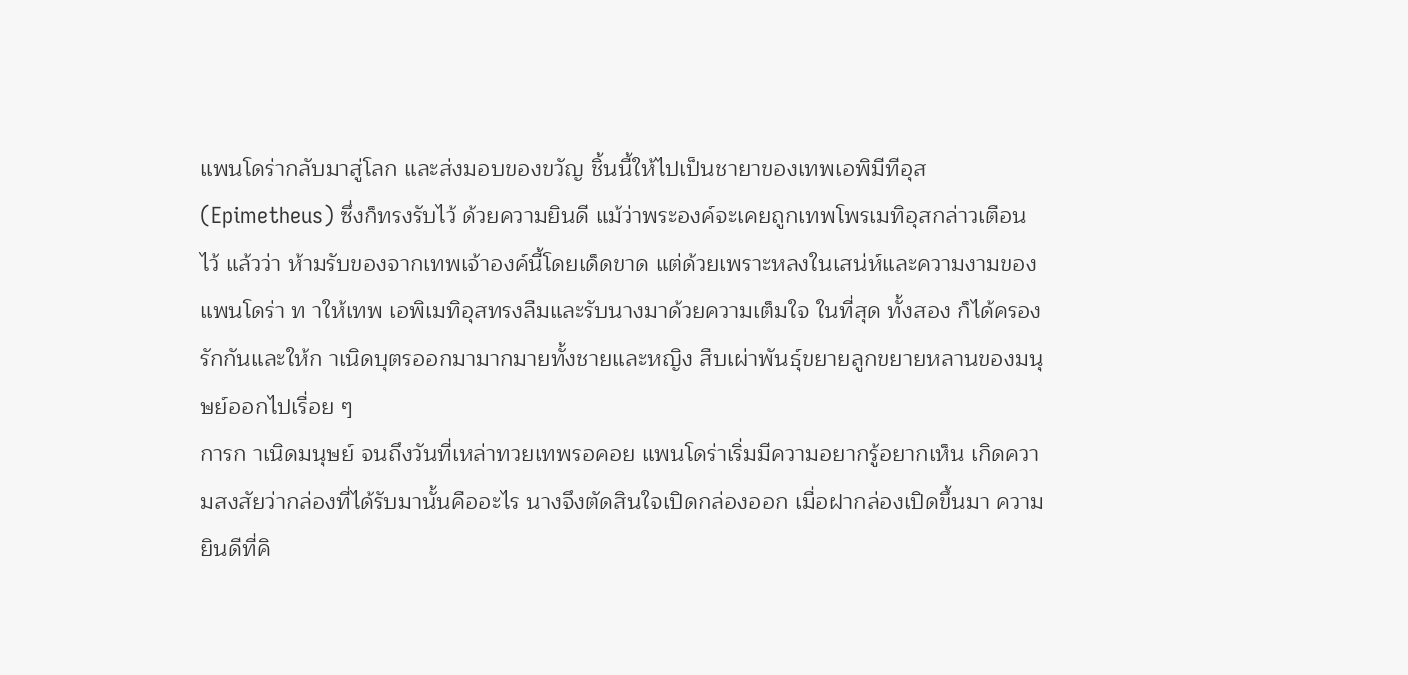แพนโดร่ากลับมาสู่โลก และส่งมอบของขวัญ ชิ้นนี้ให้ไปเป็นชายาของเทพเอพิมีทีอุส (Epimetheus) ซึ่งก็ทรงรับไว้ ด้วยความยินดี แม้ว่าพระองค์จะเคยถูกเทพโพรเมทิอุสกล่าวเตือนไว้ แล้วว่า ห้ามรับของจากเทพเจ้าองค์นี้โดยเด็ดขาด แต่ด้วยเพราะหลงในเสน่ห์และความงามของแพนโดร่า ท าให้เทพ เอพิเมทิอุสทรงลืมและรับนางมาด้วยความเต็มใจ ในที่สุด ทั้งสอง ก็ได้ครองรักกันและให้ก าเนิดบุตรออกมามากมายทั้งชายและหญิง สืบเผ่าพันธุ์ขยายลูกขยายหลานของมนุษย์ออกไปเรื่อย ๆ
การก าเนิดมนุษย์ จนถึงวันที่เหล่าทวยเทพรอคอย แพนโดร่าเริ่มมีความอยากรู้อยากเห็น เกิดความสงสัยว่ากล่องที่ได้รับมานั้นคืออะไร นางจึงตัดสินใจเปิดกล่องออก เมื่อฝากล่องเปิดขึ้นมา ความยินดีที่คิ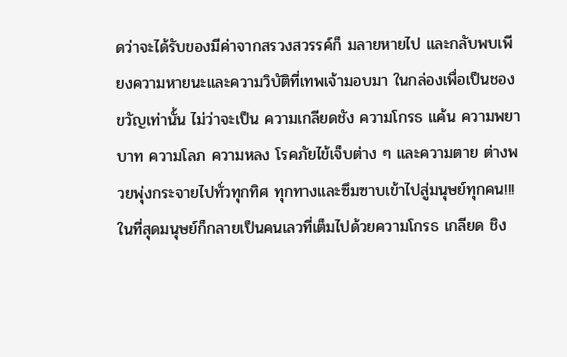ดว่าจะได้รับของมีค่าจากสรวงสวรรค์ก็ มลายหายไป และกลับพบเพียงความหายนะและความวิบัติที่เทพเจ้ามอบมา ในกล่องเพื่อเป็นชองขวัญเท่านั้น ไม่ว่าจะเป็น ความเกลียดชัง ความโกรธ แค้น ความพยาบาท ความโลภ ความหลง โรคภัยไข้เจ็บต่าง ๆ และความตาย ต่างพวยพุ่งกระจายไปทั่วทุกทิศ ทุกทางและซึมซาบเข้าไปสู่มนุษย์ทุกคน!!! ในที่สุดมนุษย์ก็กลายเป็นคนเลวที่เต็มไปด้วยความโกรธ เกลียด ชิง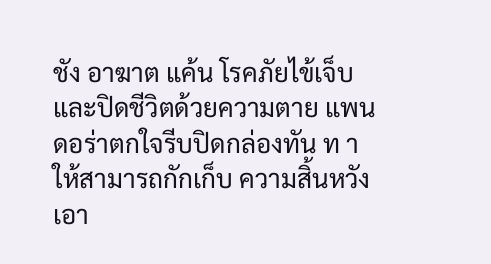ชัง อาฆาต แค้น โรคภัยไข้เจ็บ และปิดชีวิตด้วยความตาย แพนดอร่าตกใจรีบปิดกล่องทัน ท าให้สามารถกักเก็บ ความสิ้นหวัง เอา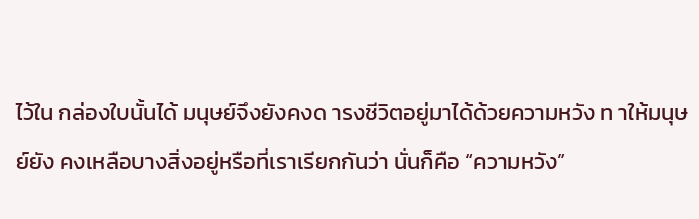ไว้ใน กล่องใบนั้นได้ มนุษย์จึงยังคงด ารงชีวิตอยู่มาได้ด้วยความหวัง ท าให้มนุษย์ยัง คงเหลือบางสิ่งอยู่หรือที่เราเรียกกันว่า นั่นก็คือ “ความหวัง”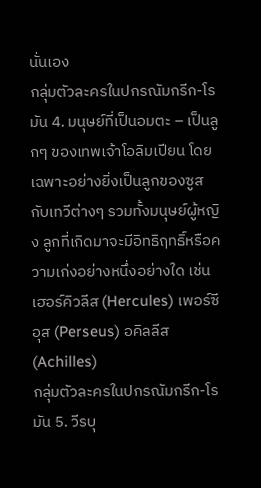นั่นเอง
กลุ่มตัวละครในปกรณัมกรีก-โรมัน 4. มนุษย์ที่เป็นอมตะ – เป็นลูกๆ ของเทพเจ้าโอลิมเปียน โดยเฉพาะอย่างยิ่งเป็นลูกของซูส กับเทวีต่างๆ รวมทั้งมนุษย์ผู้หญิง ลูกที่เกิดมาจะมีอิทธิฤทธิ์หรือความเก่งอย่างหนึ่งอย่างใด เช่น เฮอร์คิวลีส (Hercules) เพอร์ซีอุส (Perseus) อคิลลีส (Achilles)
กลุ่มตัวละครในปกรณัมกรีก-โรมัน 5. วีรบุ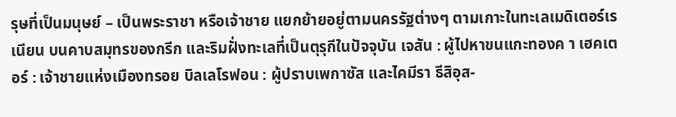รุษที่เป็นมนุษย์ – เป็นพระราชา หรือเจ้าชาย แยกย้ายอยู่ตามนครรัฐต่างๆ ตามเกาะในทะเลเมดิเตอร์เรเนียน บนคาบสมุทรของกรีก และริมฝั่งทะเลที่เป็นตุรุกีในปัจจุบัน เจสัน : ผู้ไปหาขนแกะทองค า เฮคเตอร์ : เจ้าชายแห่งเมืองทรอย บิลเลโรฟอน : ผู้ปราบเพกาซัส และไคมีรา ธีสิอุส-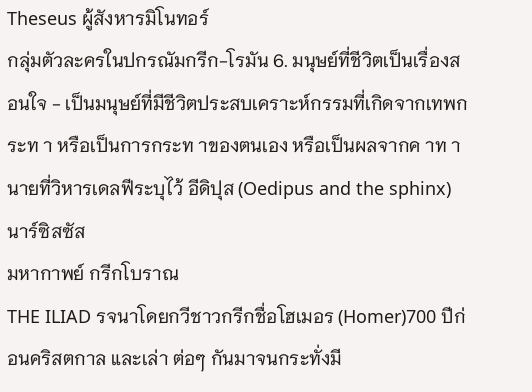Theseus ผู้สังหารมิโนทอร์
กลุ่มตัวละครในปกรณัมกรีก-โรมัน 6. มนุษย์ที่ชีวิตเป็นเรื่องสอนใจ - เป็นมนุษย์ที่มีชีวิตประสบเคราะห์กรรมที่เกิดจากเทพกระท า หรือเป็นการกระท าของตนเอง หรือเป็นผลจากค าท านายที่วิหารเดลฟีระบุไว้ อีดิปุส (Oedipus and the sphinx) นาร์ซิสซัส
มหากาพย์ กรีกโบราณ
THE ILIAD รจนาโดยกวีชาวกรีกชื่อโฮเมอร (Homer)700 ปีก่อนคริสตกาล และเล่า ต่อๆ กันมาจนกระทั่งมี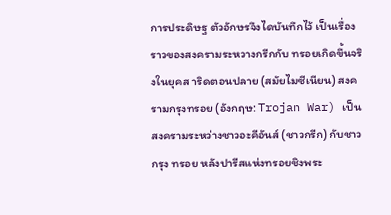การประดิษฐ ตัวอักษรจึงไดบันทึกไว้ เป็นเรื่องราวของสงครามระหวางกรีกกับ ทรอยเกิดขึ้นจริงในยุคส าริดตอนปลาย (สมัยไมซีเนียน) สงครามกรุงทรอย (อังกฤษ: Trojan War) เป็น สงครามระหว่างชาวอะคีอันส์ (ชาวกรีก) กับชาวกรุง ทรอย หลังปารีสแห่งทรอยชิงพระ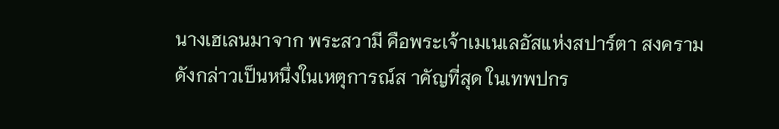นางเฮเลนมาจาก พระสวามี คือพระเจ้าเมเนเลอัสแห่งสปาร์ตา สงครามดังกล่าวเป็นหนึ่งในเหตุการณ์ส าคัญที่สุด ในเทพปกร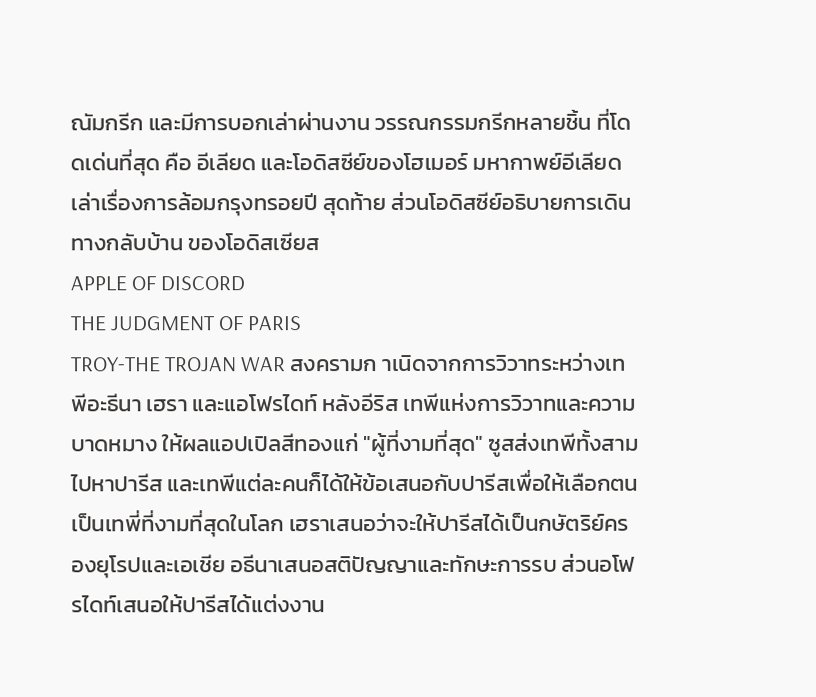ณัมกรีก และมีการบอกเล่าผ่านงาน วรรณกรรมกรีกหลายชิ้น ที่โดดเด่นที่สุด คือ อีเลียด และโอดิสซีย์ของโฮเมอร์ มหากาพย์อีเลียดเล่าเรื่องการล้อมกรุงทรอยปี สุดท้าย ส่วนโอดิสซีย์อธิบายการเดินทางกลับบ้าน ของโอดิสเซียส
APPLE OF DISCORD
THE JUDGMENT OF PARIS
TROY-THE TROJAN WAR สงครามก าเนิดจากการวิวาทระหว่างเทพีอะธีนา เฮรา และแอโฟรไดท์ หลังอีริส เทพีแห่งการวิวาทและความ บาดหมาง ให้ผลแอปเปิลสีทองแก่ "ผู้ที่งามที่สุด" ซูสส่งเทพีทั้งสามไปหาปารีส และเทพีแต่ละคนก็ได้ให้ข้อเสนอกับปารีสเพื่อให้เลือกตนเป็นเทพี่ที่งามที่สุดในโลก เฮราเสนอว่าจะให้ปารีสได้เป็นกษัตริย์ครองยุโรปและเอเชีย อธีนาเสนอสติปัญญาและทักษะการรบ ส่วนอโฟรไดท์เสนอให้ปารีสได้แต่งงาน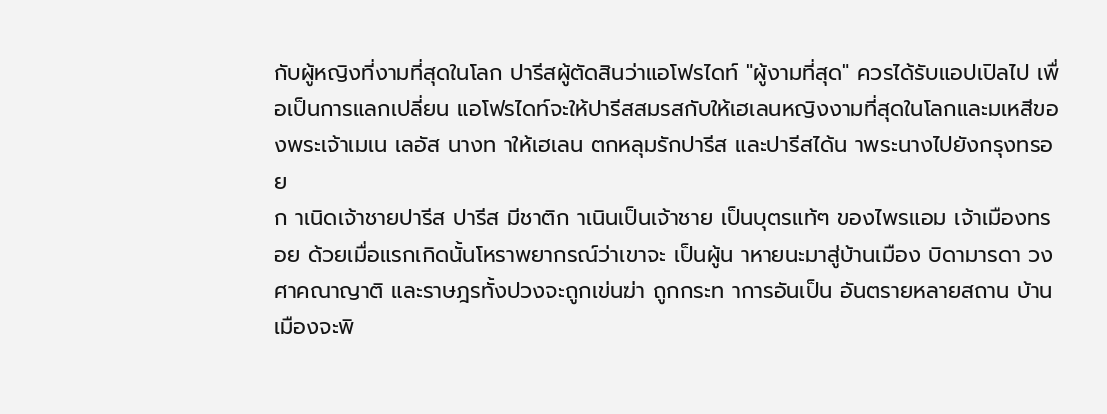กับผู้หญิงที่งามที่สุดในโลก ปารีสผู้ตัดสินว่าแอโฟรไดท์ "ผู้งามที่สุด" ควรได้รับแอปเปิลไป เพื่อเป็นการแลกเปลี่ยน แอโฟรไดท์จะให้ปารีสสมรสกับให้เฮเลนหญิงงามที่สุดในโลกและมเหสีของพระเจ้าเมเน เลอัส นางท าให้เฮเลน ตกหลุมรักปารีส และปารีสได้น าพระนางไปยังกรุงทรอย
ก าเนิดเจ้าชายปารีส ปารีส มีชาติก าเนินเป็นเจ้าชาย เป็นบุตรแท้ๆ ของไพรแอม เจ้าเมืองทรอย ด้วยเมื่อแรกเกิดนั้นโหราพยากรณ์ว่าเขาจะ เป็นผู้น าหายนะมาสู่บ้านเมือง บิดามารดา วงศาคณาญาติ และราษฎรทั้งปวงจะถูกเข่นฆ่า ถูกกระท าการอันเป็น อันตรายหลายสถาน บ้านเมืองจะพิ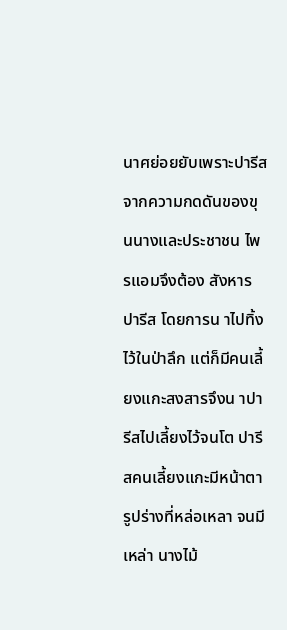นาศย่อยยับเพราะปารีส จากความกดดันของขุนนางและประชาชน ไพรแอมจึงต้อง สังหาร ปารีส โดยการน าไปทิ้งไว้ในป่าลึก แต่ก็มีคนเลี้ยงแกะสงสารจึงน าปารีสไปเลี้ยงไว้จนโต ปารีสคนเลี้ยงแกะมีหน้าตารูปร่างที่หล่อเหลา จนมีเหล่า นางไม้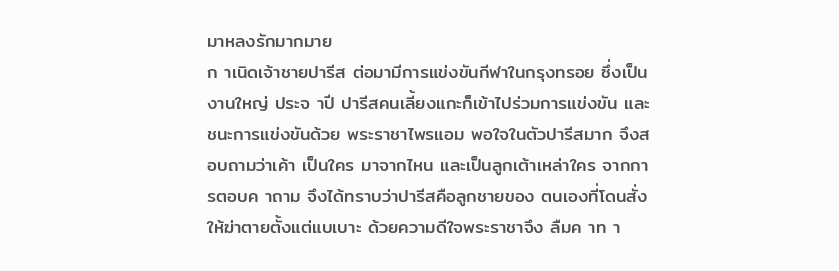มาหลงรักมากมาย
ก าเนิดเจ้าชายปารีส ต่อมามีการแข่งขันกีฬาในกรุงทรอย ซึ่งเป็นงานใหญ่ ประจ าปี ปารีสคนเลี้ยงแกะก็เข้าไปร่วมการแข่งขัน และ ชนะการแข่งขันด้วย พระราชาไพรแอม พอใจในตัวปารีสมาก จึงสอบถามว่าเค้า เป็นใคร มาจากไหน และเป็นลูกเต้าเหล่าใคร จากการตอบค าถาม จึงได้ทราบว่าปารีสคือลูกชายของ ตนเองที่โดนสั่งให้ฆ่าตายตั้งแต่แบเบาะ ด้วยความดีใจพระราชาจึง ลืมค าท า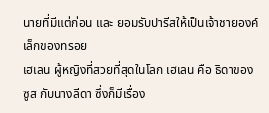นายที่มีแต่ก่อน และ ยอมรับปารีสให้เป็นเจ้าชายองค์เล็กของทรอย
เฮเลน ผู้หญิงที่สวยที่สุดในโลก เฮเลน คือ ธิดาของ ซูส กับนางลีดา ซึ่งก็มีเรื่อง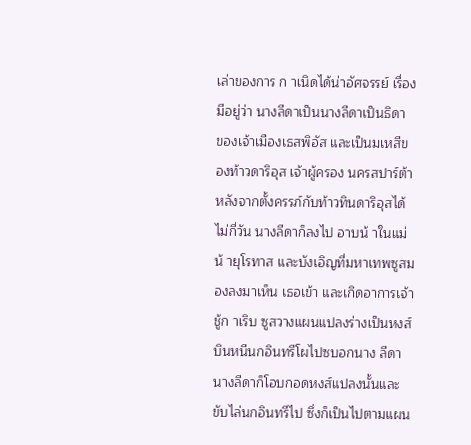เล่าของการ ก าเนิดได้น่าอัศจรรย์ เรื่องมีอยู่ว่า นางลีดาเป็นนางลีดาเป็นธิดา ของเจ้าเมืองเธสพิอัส และเป็นมเหสีของท้าวดาริอุส เจ้าผู้ครอง นครสปาร์ต้า หลังจากตั้งครรภ์กับท้าวทินดาริอุสได้ไม่กี่วัน นางลีดาก็ลงไป อาบน้ าในแม่น้ ายุโรทาส และบังเอิญที่มหาเทพซูสมองลงมาเห็น เธอเข้า และเกิดอาการเจ้าชู้ก าเริบ ซูสวางแผนแปลงร่างเป็นหงส์บินหนีนกอินทรีโผไปซบอกนาง ลีดา นางลีดาก็โอบกอดหงส์แปลงนั้นและขับไล่นกอินทรีไป ซึ่งก็เป็นไปตามแผน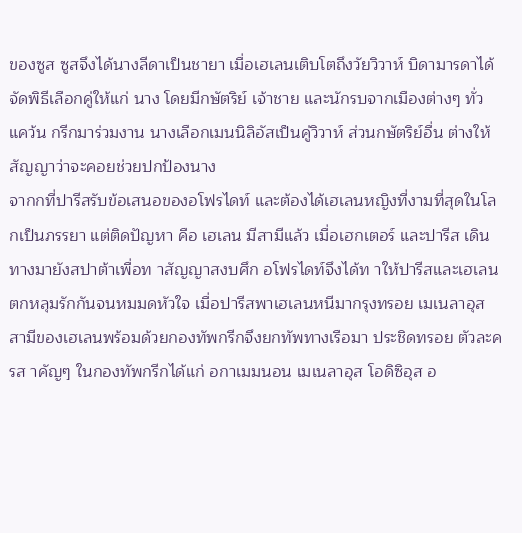ของซูส ซูสจึงได้นางลีดาเป็นชายา เมื่อเฮเลนเติบโตถึงวัยวิวาห์ บิดามารดาได้จัดพิธีเลือกคู่ให้แก่ นาง โดยมีกษัตริย์ เจ้าชาย และนักรบจากเมืองต่างๆ ทั่วแคว้น กรีกมาร่วมงาน นางเลือกเมนนิลิอัสเป็นคู่วิวาห์ ส่วนกษัตริย์อื่น ต่างให้สัญญาว่าจะคอยช่วยปกป้องนาง
จากกที่ปารีสรับข้อเสนอของอโฟรไดท์ และต้องได้เฮเลนหญิงที่งามที่สุดในโลกเป็นภรรยา แต่ติดปัญหา คือ เฮเลน มีสามีแล้ว เมื่อเฮกเตอร์ และปารีส เดินทางมายังสปาต้าเพื่อท าสัญญาสงบศึก อโฟรไดท์จึงได้ท าให้ปารีสและเฮเลน ตกหลุมรักกันจนหมมดหัวใจ เมื่อปารีสพาเฮเลนหนีมากรุงทรอย เมเนลาอุส สามีของเฮเลนพร้อมด้วยกองทัพกรีกจึงยกทัพทางเรือมา ประชิดทรอย ตัวละครส าคัญๆ ในกองทัพกรีกได้แก่ อกาเมมนอน เมเนลาอุส โอดิซิอุส อ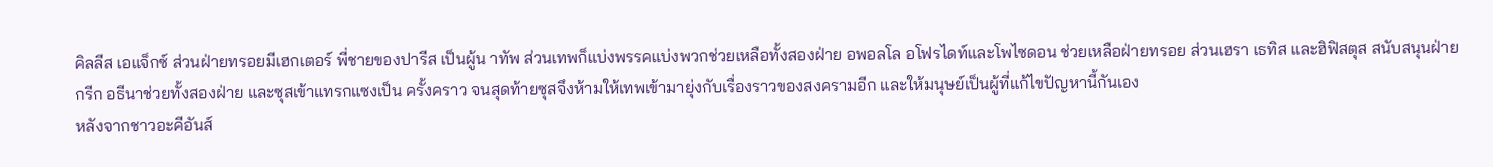คิลลีส เอแจ็กซ์ ส่วนฝ่ายทรอยมีเฮกเตอร์ พี่ชายของปารีส เป็นผู้น าทัพ ส่วนเทพก็แบ่งพรรคแบ่งพวกช่วยเหลือทั้งสองฝ่าย อพอลโล อโฟรไดท์และโพไซดอน ช่วยเหลือฝ่ายทรอย ส่วนเฮรา เธทิส และฮิฟิสตุส สนับสนุนฝ่ายกรีก อธีนาช่วยทั้งสองฝ่าย และซุสเข้าแทรกแซงเป็น ครั้งคราว จนสุดท้ายซุสจึงห้ามให้เทพเข้ามายุ่งกับเรื่องราวของสงครามอีก และให้มนุษย์เป็นผู้ที่แก้ไขปัญหานี้กันเอง
หลังจากชาวอะคีอันส์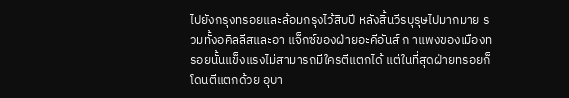ไปยังกรุงทรอยและล้อมกรุงไว้สิบปี หลังสิ้นวีรบุรุษไปมากมาย รวมทั้งอคิลลีสและอา แจ็กซ์ของฝ่ายอะคีอันส์ ก าแพงของเมืองทรอยนั้นแข็งแรงไม่สามารถมีใครตีแตกได้ แต่ในที่สุดฝ่ายทรอยก็โดนตีแตกด้วย อุบา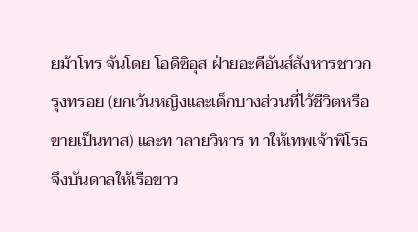ยม้าโทร จันโดย โอดิซิอุส ฝ่ายอะคีอันส์สังหารชาวกรุงทรอย (ยกเว้นหญิงและเด็กบางส่วนที่ไว้ชีวิตหรือขายเป็นทาส) และท าลายวิหาร ท าให้เทพเจ้าพิโรธ จึงบันดาลให้เรือขาว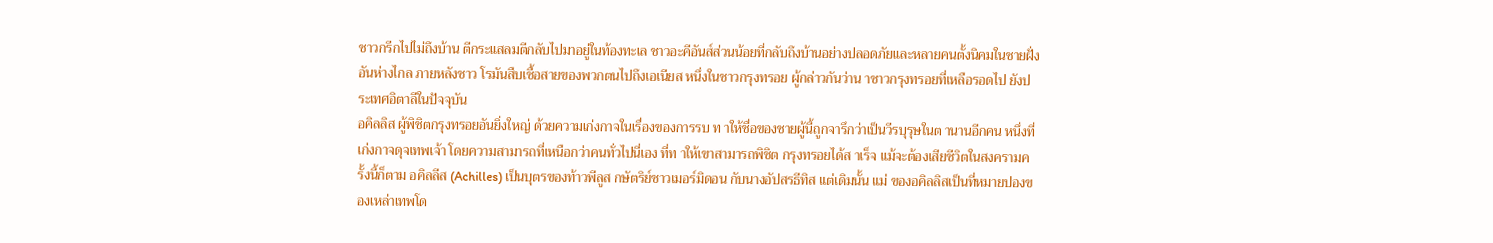ชาวกรีกไปไม่ถึงบ้าน ตีกระแสลมตีกลับไปมาอยู่ในท้องทะเล ชาวอะคีอันส์ส่วนน้อยที่กลับถึงบ้านอย่างปลอดภัยและหลายคนตั้งนิคมในชายฝั่งอันห่างไกล ภายหลังชาว โรมันสืบเชื้อสายของพวกตนไปถึงเอเนียส หนึ่งในชาวกรุงทรอย ผู้กล่าวกันว่าน าชาวกรุงทรอยที่เหลือรอดไป ยังประเทศอิตาลีในปัจจุบัน
อคิลลิส ผู้พิชิตกรุงทรอยอันยิ่งใหญ่ ด้วยความเก่งกาจในเรื่องของการรบ ท าให้ชื่อของชายผู้นี้ถูกจารึกว่าเป็นวีรบุรุษในต านานอีกคน หนึ่งที่เก่งกาจดุจเทพเจ้า โดยความสามารถที่เหนือกว่าคนทั่วไปนี่เอง ที่ท าให้เขาสามารถพิชิต กรุงทรอยได้ส าเร็จ แม้จะต้องเสียชีวิตในสงครามครั้งนี้ก็ตาม อคิลลีส (Achilles) เป็นบุตรของท้าวพีลูส กษัตริย์ชาวเมอร์มิดอน กับนางอัปสรธีทิส แต่เดิมนั้น แม่ ของอคิลลิสเป็นที่หมายปองของเหล่าเทพโด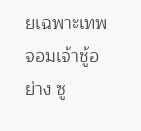ยเฉพาะเทพจอมเจ้าชู้อย่าง ซู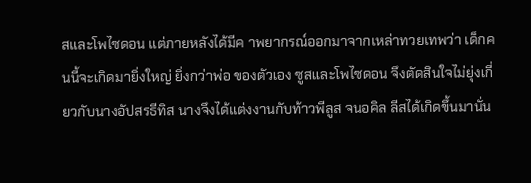สและโพไซดอน แต่ภายหลังได้มีค าพยากรณ์ออกมาจากเหล่าทวยเทพว่า เด็กคนนี้จะเกิดมายิ่งใหญ่ ยิ่งกว่าพ่อ ของตัวเอง ซูสและโพไซดอน จึงตัดสินใจไม่ยุ่งเกี่ยวกับนางอัปสรธีทิส นางจึงได้แต่งงานกับท้าวพีลูส จนอคิล ลีสได้เกิดขึ้นมานั่น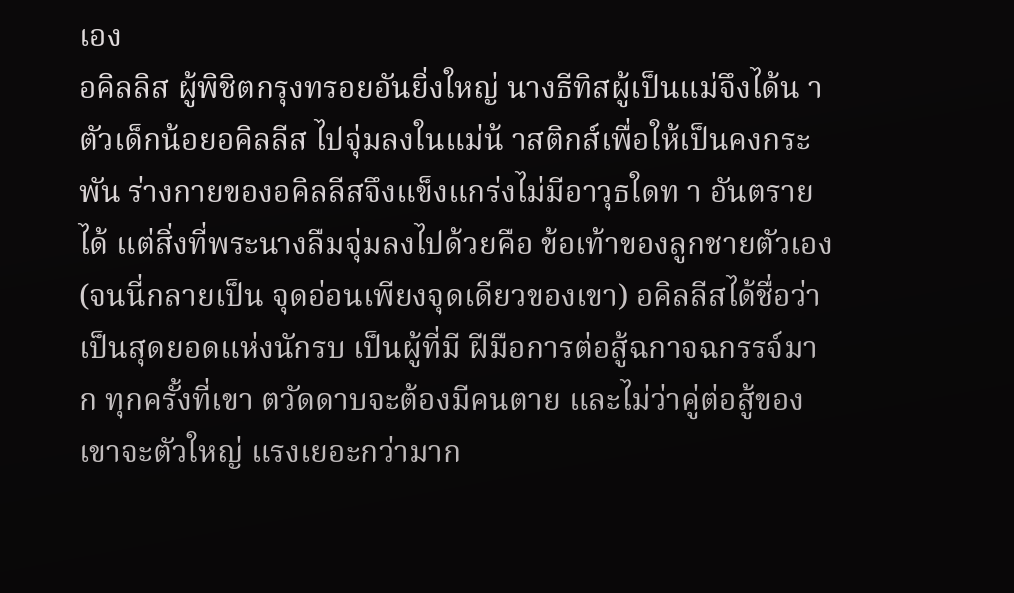เอง
อคิลลิส ผู้พิชิตกรุงทรอยอันยิ่งใหญ่ นางธีทิสผู้เป็นแม่จึงได้น าตัวเด็กน้อยอคิลลีส ไปจุ่มลงในแม่น้ าสติกส์เพื่อให้เป็นคงกระพัน ร่างกายของอคิลลีสจึงแข็งแกร่งไม่มีอาวุธใดท า อันตรายได้ แต่สิ่งที่พระนางลืมจุ่มลงไปด้วยคือ ข้อเท้าของลูกชายตัวเอง (จนนี่กลายเป็น จุดอ่อนเพียงจุดเดียวของเขา) อคิลลีสได้ชื่อว่าเป็นสุดยอดแห่งนักรบ เป็นผู้ที่มี ฝีมือการต่อสู้ฉกาจฉกรรจ์มาก ทุกครั้งที่เขา ตวัดดาบจะต้องมีคนตาย และไม่ว่าคู่ต่อสู้ของ เขาจะตัวใหญ่ แรงเยอะกว่ามาก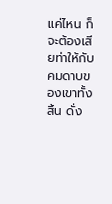แค่ไหน ก็ จะต้องเสียท่าให้กับคมดาบของเขาทั้งสิ้น ดั่ง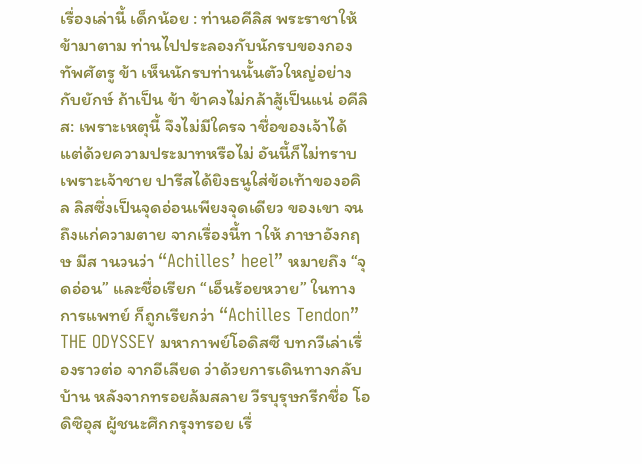เรื่องเล่านี้ เด็กน้อย : ท่านอคีลิส พระราชาให้ข้ามาตาม ท่านไปประลองกับนักรบของกองทัพศัตรู ข้า เห็นนักรบท่านนั้นตัวใหญ่อย่างกับยักษ์ ถ้าเป็น ข้า ข้าคงไม่กล้าสู้เป็นแน่ อคีลิส: เพราะเหตุนี้ จึงไม่มีใครจ าชื่อของเจ้าได้
แต่ด้วยความประมาทหรือไม่ อันนี้ก็ไม่ทราบ เพราะเจ้าชาย ปารีสได้ยิงธนูใส่ข้อเท้าของอคิล ลิสซึ่งเป็นจุดอ่อนเพียงจุดเดียว ของเขา จนถึงแก่ความตาย จากเรื่องนี้ท าให้ ภาษาอังกฤษ มีส านวนว่า “Achilles’ heel” หมายถึง “จุดอ่อน” และชื่อเรียก “เอ็นร้อยหวาย” ในทางการแพทย์ ก็ถูกเรียกว่า “Achilles Tendon”
THE ODYSSEY มหากาพย์โอดิสซี บทกวีเล่าเรื่องราวต่อ จากอีเลียด ว่าด้วยการเดินทางกลับบ้าน หลังจากทรอยล้มสลาย วีรบุรุษกรีกชื่อ โอดิซิอุส ผู้ชนะศึกกรุงทรอย เรื่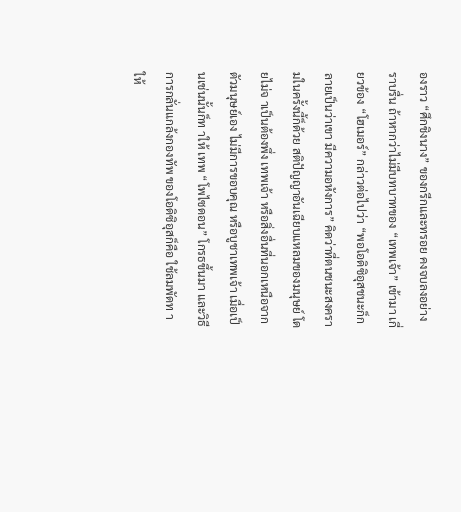องราว “ศึกชิงนาง” ของกรีกและทรอย คงจบลงอย่าง ราบรื่น ถ้าหากว่าไม่มีบทบาทของ “เทพเจ้า” เข้ามา เกี่ยวข้อง “โฮเมอร์” กล่าวต่อไปว่า “พอโอดิซิอุสชนะก็กลายเป็นว่าเขา มีความอหังการ” คิดว่าที่ตนชนะสงครามในครั้งนี้ก็ด้วย สติปัญญาอันเฉียบแหลมของมนุษย์ โดยไม่จ าเป็นต้องพึ่ง เทพเจ้า หรือสิ่งอื่นที่นอกเหนือจากตัวมนุษย์เอง ไม่มีการขอบคุณ หรือบูชาเทพเจ้า เมื่อเป็นเช่นนั้นก็ท าให้ เทพ “โพไซดอน” โกรธขึ้นมา และวิธีการกลั่นแกล้งกองทัพ ของโอดิซิอุสก็คือ ใช้ลมพัดท าให้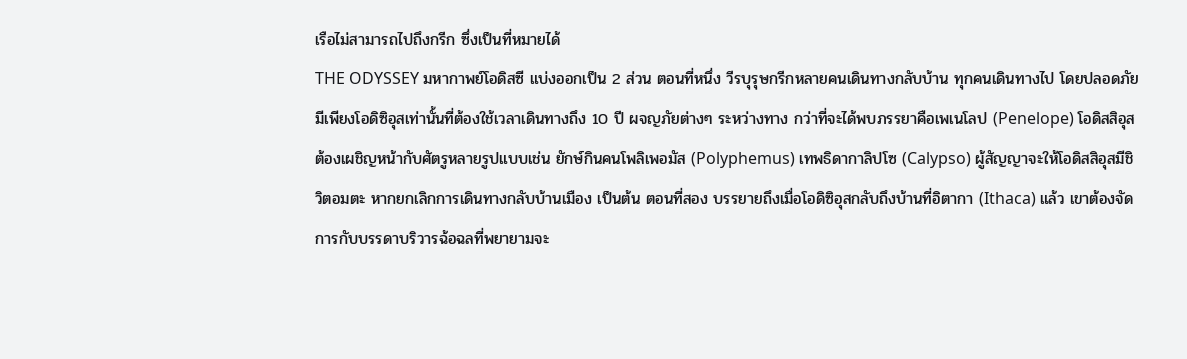เรือไม่สามารถไปถึงกรีก ซึ่งเป็นที่หมายได้
THE ODYSSEY มหากาพย์โอดิสซี แบ่งออกเป็น 2 ส่วน ตอนที่หนึ่ง วีรบุรุษกรีกหลายคนเดินทางกลับบ้าน ทุกคนเดินทางไป โดยปลอดภัย มีเพียงโอดิซิอุสเท่านั้นที่ต้องใช้เวลาเดินทางถึง 10 ปี ผจญภัยต่างๆ ระหว่างทาง กว่าที่จะได้พบภรรยาคือเพเนโลป (Penelope) โอดิสสิอุสต้องเผชิญหน้ากับศัตรูหลายรูปแบบเช่น ยักษ์กินคนโพลิเพอมัส (Polyphemus) เทพธิดากาลิปโซ (Calypso) ผู้สัญญาจะให้โอดิสสิอุสมีชิวิตอมตะ หากยกเลิกการเดินทางกลับบ้านเมือง เป็นต้น ตอนที่สอง บรรยายถึงเมื่อโอดิซิอุสกลับถึงบ้านที่อิตากา (Ithaca) แล้ว เขาต้องจัดการกับบรรดาบริวารฉ้อฉลที่พยายามจะ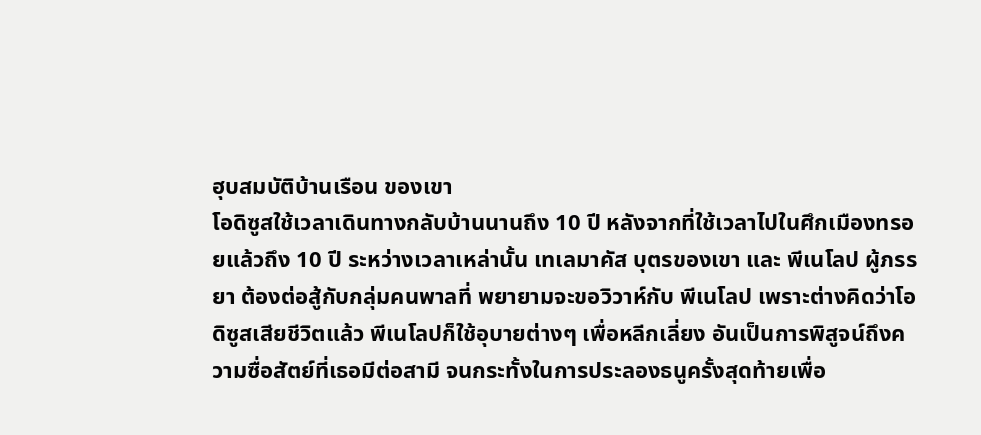ฮุบสมบัติบ้านเรือน ของเขา
โอดิซูสใช้เวลาเดินทางกลับบ้านนานถึง 10 ปี หลังจากที่ใช้เวลาไปในศึกเมืองทรอยแล้วถึง 10 ปี ระหว่างเวลาเหล่านั้น เทเลมาคัส บุตรของเขา และ พีเนโลป ผู้ภรรยา ต้องต่อสู้กับกลุ่มคนพาลที่ พยายามจะขอวิวาห์กับ พีเนโลป เพราะต่างคิดว่าโอดิซูสเสียชีวิตแล้ว พีเนโลปก็ใช้อุบายต่างๆ เพื่อหลีกเลี่ยง อันเป็นการพิสูจน์ถึงความซื่อสัตย์ที่เธอมีต่อสามี จนกระทั้งในการประลองธนูครั้งสุดท้ายเพื่อ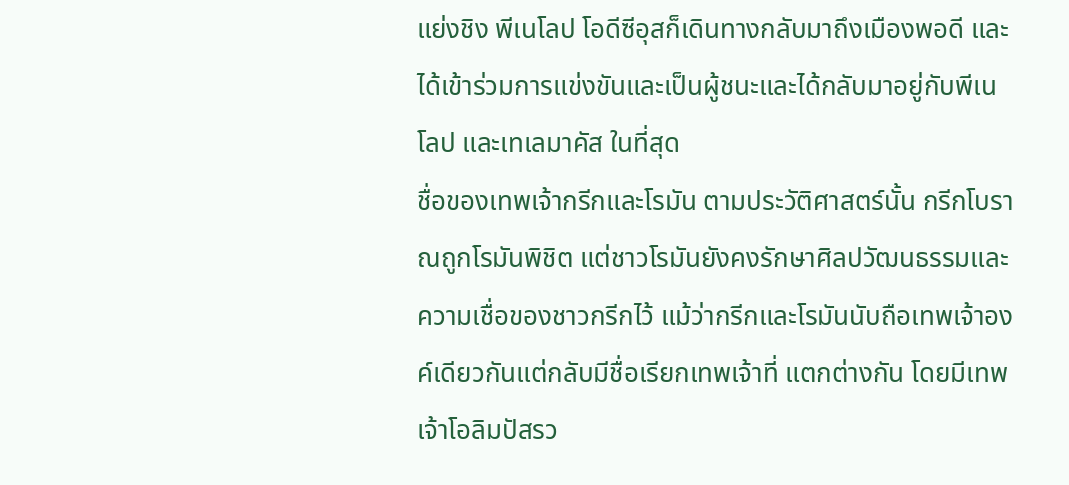แย่งชิง พีเนโลป โอดีซีอุสก็เดินทางกลับมาถึงเมืองพอดี และ ได้เข้าร่วมการแข่งขันและเป็นผู้ชนะและได้กลับมาอยู่กับพีเนโลป และเทเลมาคัส ในที่สุด
ชื่อของเทพเจ้ากรีกและโรมัน ตามประวัติศาสตร์นั้น กรีกโบราณถูกโรมันพิชิต แต่ชาวโรมันยังคงรักษาศิลปวัฒนธรรมและความเชื่อของชาวกรีกไว้ แม้ว่ากรีกและโรมันนับถือเทพเจ้าองค์เดียวกันแต่กลับมีชื่อเรียกเทพเจ้าที่ แตกต่างกัน โดยมีเทพเจ้าโอลิมปัสรว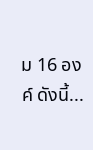ม 16 องค์ ดังนี้...